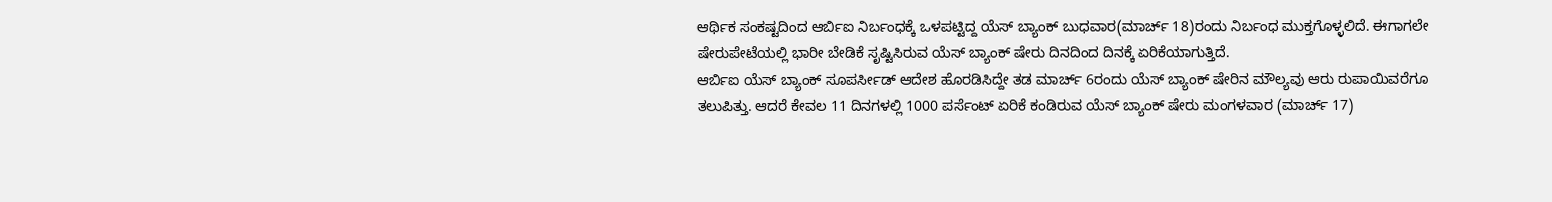ಆರ್ಥಿಕ ಸಂಕಷ್ಟದಿಂದ ಆರ್ಬಿಐ ನಿರ್ಬಂಧಕ್ಕೆ ಒಳಪಟ್ಟಿದ್ದ ಯೆಸ್ ಬ್ಯಾಂಕ್ ಬುಧವಾರ(ಮಾರ್ಚ್ 18)ರಂದು ನಿರ್ಬಂಧ ಮುಕ್ತಗೊಳ್ಳಲಿದೆ. ಈಗಾಗಲೇ ಷೇರುಪೇಟೆಯಲ್ಲಿ ಭಾರೀ ಬೇಡಿಕೆ ಸೃಷ್ಟಿಸಿರುವ ಯೆಸ್ ಬ್ಯಾಂಕ್ ಷೇರು ದಿನದಿಂದ ದಿನಕ್ಕೆ ಏರಿಕೆಯಾಗುತ್ತಿದೆ.
ಆರ್ಬಿಐ ಯೆಸ್ ಬ್ಯಾಂಕ್ ಸೂಪರ್ಸೀಡ್ ಆದೇಶ ಹೊರಡಿಸಿದ್ದೇ ತಡ ಮಾರ್ಚ್ 6ರಂದು ಯೆಸ್ ಬ್ಯಾಂಕ್ ಷೇರಿನ ಮೌಲ್ಯವು ಆರು ರುಪಾಯಿವರೆಗೂ ತಲುಪಿತ್ತು. ಆದರೆ ಕೇವಲ 11 ದಿನಗಳಲ್ಲಿ 1000 ಪರ್ಸೆಂಟ್ ಏರಿಕೆ ಕಂಡಿರುವ ಯೆಸ್ ಬ್ಯಾಂಕ್ ಷೇರು ಮಂಗಳವಾರ (ಮಾರ್ಚ್ 17)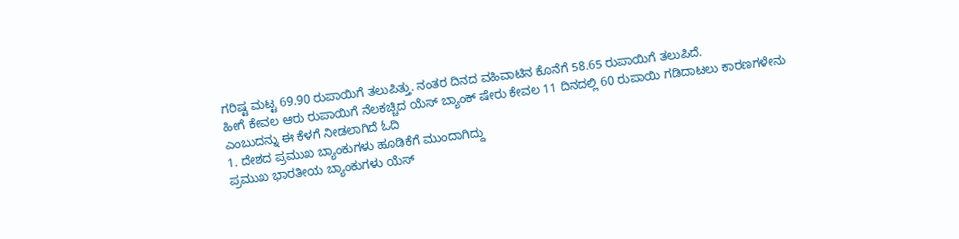ಗರಿಷ್ಟ ಮಟ್ಟ 69.90 ರುಪಾಯಿಗೆ ತಲುಪಿತ್ತು. ನಂತರ ದಿನದ ವಹಿವಾಟಿನ ಕೊನೆಗೆ 58.65 ರುಪಾಯಿಗೆ ತಲುಪಿದೆ.
ಹೀಗೆ ಕೇವಲ ಆರು ರುಪಾಯಿಗೆ ನೆಲಕಚ್ಚಿದ ಯೆಸ್ ಬ್ಯಾಂಕ್ ಷೇರು ಕೇವಲ 11 ದಿನದಲ್ಲಿ 60 ರುಪಾಯಿ ಗಡಿದಾಟಲು ಕಾರಣಗಳೇನು ಎಂಬುದನ್ನು ಈ ಕೆಳಗೆ ನೀಡಲಾಗಿದೆ ಓದಿ
1. ದೇಶದ ಪ್ರಮುಖ ಬ್ಯಾಂಕುಗಳು ಹೂಡಿಕೆಗೆ ಮುಂದಾಗಿದ್ದು
ಪ್ರಮುಖ ಭಾರತೀಯ ಬ್ಯಾಂಕುಗಳು ಯೆಸ್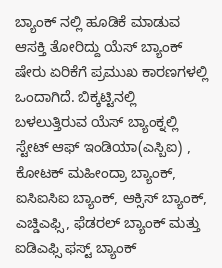ಬ್ಯಾಂಕ್ ನಲ್ಲಿ ಹೂಡಿಕೆ ಮಾಡುವ ಆಸಕ್ತಿ ತೋರಿದ್ದು ಯೆಸ್ ಬ್ಯಾಂಕ್ ಷೇರು ಏರಿಕೆಗೆ ಪ್ರಮುಖ ಕಾರಣಗಳಲ್ಲಿ ಒಂದಾಗಿದೆ. ಬಿಕ್ಕಟ್ಟಿನಲ್ಲಿ ಬಳಲುತ್ತಿರುವ ಯೆಸ್ ಬ್ಯಾಂಕ್ನಲ್ಲಿ ಸ್ಟೇಟ್ ಆಫ್ ಇಂಡಿಯಾ(ಎಸ್ಬಿಐ) , ಕೋಟಕ್ ಮಹೀಂದ್ರಾ ಬ್ಯಾಂಕ್, ಐಸಿಐಸಿಐ ಬ್ಯಾಂಕ್, ಆಕ್ಸಿಸ್ ಬ್ಯಾಂಕ್, ಎಚ್ಡಿಎಫ್ಸಿ, ಫೆಡರಲ್ ಬ್ಯಾಂಕ್ ಮತ್ತು ಐಡಿಎಫ್ಸಿ ಫಸ್ಟ್ ಬ್ಯಾಂಕ್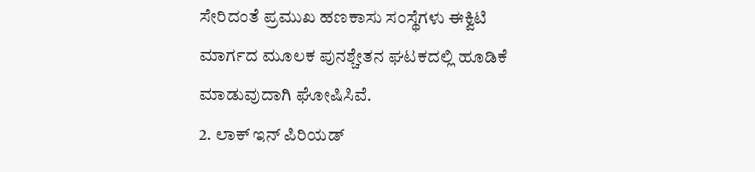ಸೇರಿದಂತೆ ಪ್ರಮುಖ ಹಣಕಾಸು ಸಂಸ್ಥೆಗಳು ಈಕ್ವಿಟಿ ಮಾರ್ಗದ ಮೂಲಕ ಪುನಶ್ಚೇತನ ಘಟಕದಲ್ಲಿ ಹೂಡಿಕೆ ಮಾಡುವುದಾಗಿ ಘೋಷಿಸಿವೆ.
2. ಲಾಕ್ ಇನ್ ಪಿರಿಯಡ್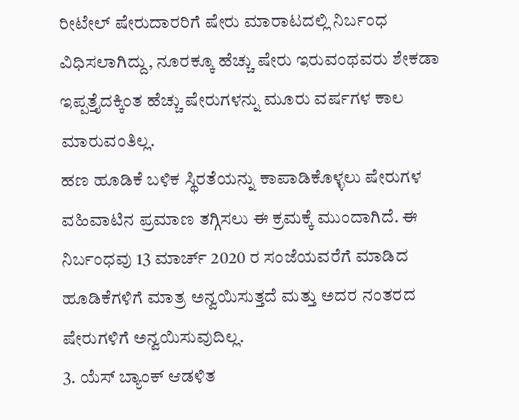ರೀಟೇಲ್ ಷೇರುದಾರರಿಗೆ ಷೇರು ಮಾರಾಟದಲ್ಲಿ ನಿರ್ಬಂಧ ವಿಧಿಸಲಾಗಿದ್ದು, ನೂರಕ್ಕೂ ಹೆಚ್ಚು ಷೇರು ಇರುವಂಥವರು ಶೇಕಡಾ ಇಪ್ಪತ್ತೈದಕ್ಕಿಂತ ಹೆಚ್ಚು ಷೇರುಗಳನ್ನು ಮೂರು ವರ್ಷಗಳ ಕಾಲ ಮಾರುವಂತಿಲ್ಲ.
ಹಣ ಹೂಡಿಕೆ ಬಳಿಕ ಸ್ಥಿರತೆಯನ್ನು ಕಾಪಾಡಿಕೊಳ್ಳಲು ಷೇರುಗಳ ವಹಿವಾಟಿನ ಪ್ರಮಾಣ ತಗ್ಗಿಸಲು ಈ ಕ್ರಮಕ್ಕೆ ಮುಂದಾಗಿದೆ. ಈ ನಿರ್ಬಂಧವು 13 ಮಾರ್ಚ್ 2020 ರ ಸಂಜೆಯವರೆಗೆ ಮಾಡಿದ ಹೂಡಿಕೆಗಳಿಗೆ ಮಾತ್ರ ಅನ್ವಯಿಸುತ್ತದೆ ಮತ್ತು ಅದರ ನಂತರದ ಷೇರುಗಳಿಗೆ ಅನ್ವಯಿಸುವುದಿಲ್ಲ.
3. ಯೆಸ್ ಬ್ಯಾಂಕ್ ಆಡಳಿತ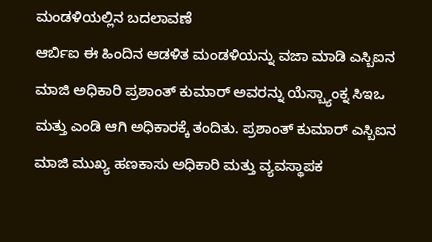ಮಂಡಳಿಯಲ್ಲಿನ ಬದಲಾವಣೆ
ಆರ್ಬಿಐ ಈ ಹಿಂದಿನ ಆಡಳಿತ ಮಂಡಳಿಯನ್ನು ವಜಾ ಮಾಡಿ ಎಸ್ಬಿಐನ ಮಾಜಿ ಅಧಿಕಾರಿ ಪ್ರಶಾಂತ್ ಕುಮಾರ್ ಅವರನ್ನು ಯೆಸ್ಬ್ಯಾಂಕ್ನ ಸಿಇಒ ಮತ್ತು ಎಂಡಿ ಆಗಿ ಅಧಿಕಾರಕ್ಕೆ ತಂದಿತು. ಪ್ರಶಾಂತ್ ಕುಮಾರ್ ಎಸ್ಬಿಐನ ಮಾಜಿ ಮುಖ್ಯ ಹಣಕಾಸು ಅಧಿಕಾರಿ ಮತ್ತು ವ್ಯವಸ್ಥಾಪಕ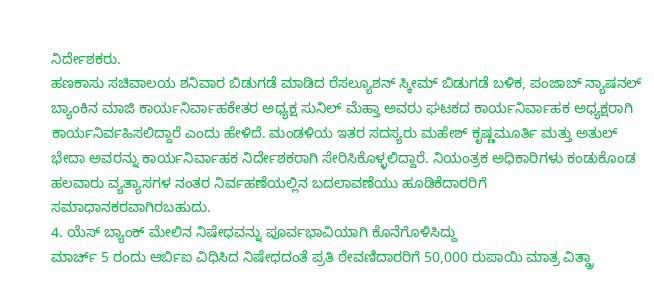ನಿರ್ದೇಶಕರು.
ಹಣಕಾಸು ಸಚಿವಾಲಯ ಶನಿವಾರ ಬಿಡುಗಡೆ ಮಾಡಿದ ರೆಸಲ್ಯೂಶನ್ ಸ್ಕೀಮ್ ಬಿಡುಗಡೆ ಬಳಿಕ, ಪಂಜಾಬ್ ನ್ಯಾಷನಲ್ ಬ್ಯಾಂಕಿನ ಮಾಜಿ ಕಾರ್ಯನಿರ್ವಾಹಕೇತರ ಅಧ್ಯಕ್ಷ ಸುನಿಲ್ ಮೆಹ್ತಾ ಅವರು ಘಟಕದ ಕಾರ್ಯನಿರ್ವಾಹಕ ಅಧ್ಯಕ್ಷರಾಗಿ ಕಾರ್ಯನಿರ್ವಹಿಸಲಿದ್ದಾರೆ ಎಂದು ಹೇಳಿದೆ. ಮಂಡಳಿಯ ಇತರ ಸದಸ್ಯರು ಮಹೇಶ್ ಕೃಷ್ಣಮೂರ್ತಿ ಮತ್ತು ಅತುಲ್ ಭೇದಾ ಅವರನ್ನು ಕಾರ್ಯನಿರ್ವಾಹಕ ನಿರ್ದೇಶಕರಾಗಿ ಸೇರಿಸಿಕೊಳ್ಳಲಿದ್ದಾರೆ. ನಿಯಂತ್ರಕ ಅಧಿಕಾರಿಗಳು ಕಂಡುಕೊಂಡ ಹಲವಾರು ವ್ಯತ್ಯಾಸಗಳ ನಂತರ ನಿರ್ವಹಣೆಯಲ್ಲಿನ ಬದಲಾವಣೆಯು ಹೂಡಿಕೆದಾರರಿಗೆ ಸಮಾಧಾನಕರವಾಗಿರಬಹುದು.
4. ಯೆಸ್ ಬ್ಯಾಂಕ್ ಮೇಲಿನ ನಿಷೇಧವನ್ನು ಪೂರ್ವಭಾವಿಯಾಗಿ ಕೊನೆಗೊಳಿಸಿದ್ದು
ಮಾರ್ಚ್ 5 ರಂದು ಆರ್ಬಿಐ ವಿಧಿಸಿದ ನಿಷೇಧದಂತೆ ಪ್ರತಿ ಠೇವಣಿದಾರರಿಗೆ 50,000 ರುಪಾಯಿ ಮಾತ್ರ ವಿತ್ಡ್ರಾ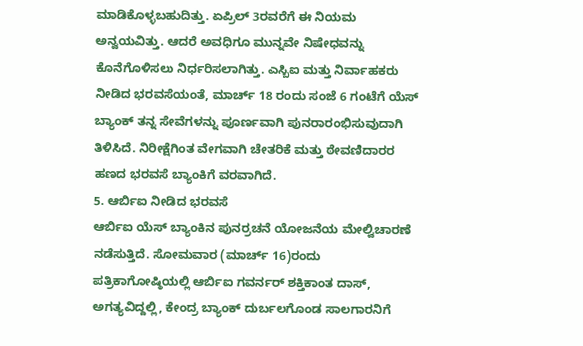ಮಾಡಿಕೊಳ್ಳಬಹುದಿತ್ತು. ಏಪ್ರಿಲ್ 3ರವರೆಗೆ ಈ ನಿಯಮ ಅನ್ವಯವಿತ್ತು. ಆದರೆ ಅವಧಿಗೂ ಮುನ್ನವೇ ನಿಷೇಧವನ್ನು ಕೊನೆಗೊಳಿಸಲು ನಿರ್ಧರಿಸಲಾಗಿತ್ತು. ಎಸ್ಬಿಐ ಮತ್ತು ನಿರ್ವಾಹಕರು ನೀಡಿದ ಭರವಸೆಯಂತೆ, ಮಾರ್ಚ್ 18 ರಂದು ಸಂಜೆ 6 ಗಂಟೆಗೆ ಯೆಸ್ ಬ್ಯಾಂಕ್ ತನ್ನ ಸೇವೆಗಳನ್ನು ಪೂರ್ಣವಾಗಿ ಪುನರಾರಂಭಿಸುವುದಾಗಿ ತಿಳಿಸಿದೆ. ನಿರೀಕ್ಷೆಗಿಂತ ವೇಗವಾಗಿ ಚೇತರಿಕೆ ಮತ್ತು ಠೇವಣಿದಾರರ ಹಣದ ಭರವಸೆ ಬ್ಯಾಂಕಿಗೆ ವರವಾಗಿದೆ.
5. ಆರ್ಬಿಐ ನೀಡಿದ ಭರವಸೆ
ಆರ್ಬಿಐ ಯೆಸ್ ಬ್ಯಾಂಕಿನ ಪುನರ್ರಚನೆ ಯೋಜನೆಯ ಮೇಲ್ವಿಚಾರಣೆ ನಡೆಸುತ್ತಿದೆ. ಸೋಮವಾರ (ಮಾರ್ಚ್ 16)ರಂದು ಪತ್ರಿಕಾಗೋಷ್ಠಿಯಲ್ಲಿ ಆರ್ಬಿಐ ಗವರ್ನರ್ ಶಕ್ತಿಕಾಂತ ದಾಸ್, ಅಗತ್ಯವಿದ್ದಲ್ಲಿ, ಕೇಂದ್ರ ಬ್ಯಾಂಕ್ ದುರ್ಬಲಗೊಂಡ ಸಾಲಗಾರನಿಗೆ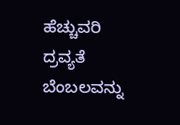ಹೆಚ್ಚುವರಿ ದ್ರವ್ಯತೆ ಬೆಂಬಲವನ್ನು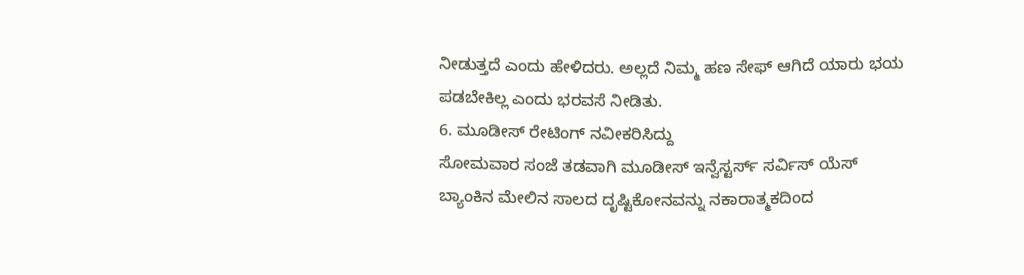ನೀಡುತ್ತದೆ ಎಂದು ಹೇಳಿದರು. ಅಲ್ಲದೆ ನಿಮ್ಮ ಹಣ ಸೇಫ್ ಆಗಿದೆ ಯಾರು ಭಯ ಪಡಬೇಕಿಲ್ಲ ಎಂದು ಭರವಸೆ ನೀಡಿತು.
6. ಮೂಡೀಸ್ ರೇಟಿಂಗ್ ನವೀಕರಿಸಿದ್ದು
ಸೋಮವಾರ ಸಂಜೆ ತಡವಾಗಿ ಮೂಡೀಸ್ ಇನ್ವೆಸ್ಟರ್ಸ್ ಸರ್ವಿಸ್ ಯೆಸ್ ಬ್ಯಾಂಕಿನ ಮೇಲಿನ ಸಾಲದ ದೃಷ್ಟಿಕೋನವನ್ನು ನಕಾರಾತ್ಮಕದಿಂದ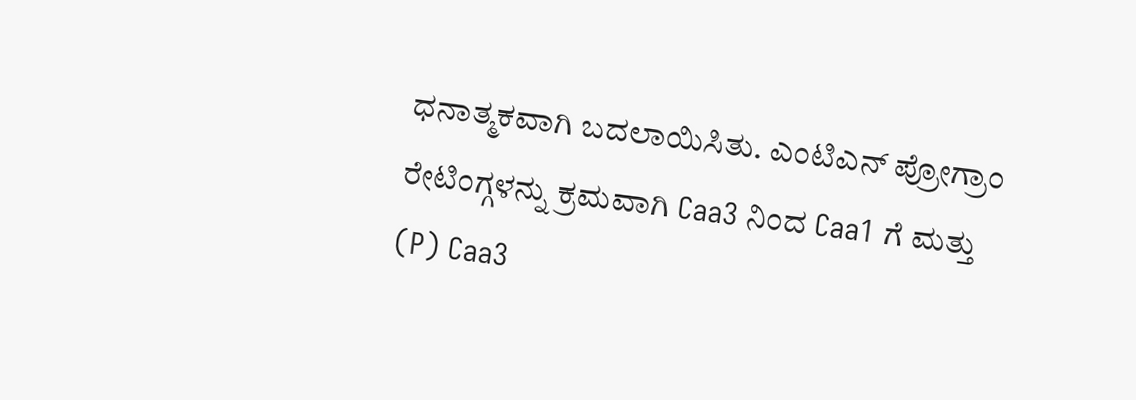ಧನಾತ್ಮಕವಾಗಿ ಬದಲಾಯಿಸಿತು. ಎಂಟಿಎನ್ ಪ್ರೋಗ್ರಾಂ ರೇಟಿಂಗ್ಗಳನ್ನು ಕ್ರಮವಾಗಿ Caa3 ನಿಂದ Caa1 ಗೆ ಮತ್ತು (P) Caa3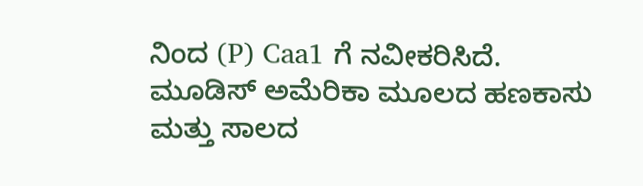ನಿಂದ (P) Caa1 ಗೆ ನವೀಕರಿಸಿದೆ.
ಮೂಡಿಸ್ ಅಮೆರಿಕಾ ಮೂಲದ ಹಣಕಾಸು ಮತ್ತು ಸಾಲದ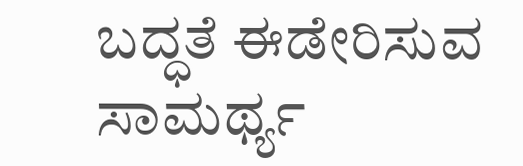ಬದ್ಧತೆ ಈಡೇರಿಸುವ ಸಾಮರ್ಥ್ಯ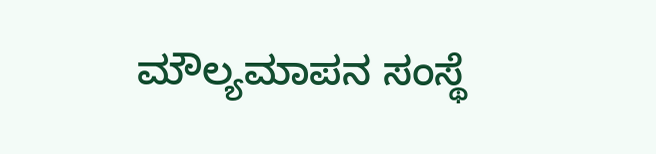ಮೌಲ್ಯಮಾಪನ ಸಂಸ್ಥೆ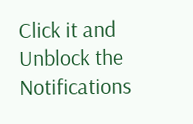Click it and Unblock the Notifications